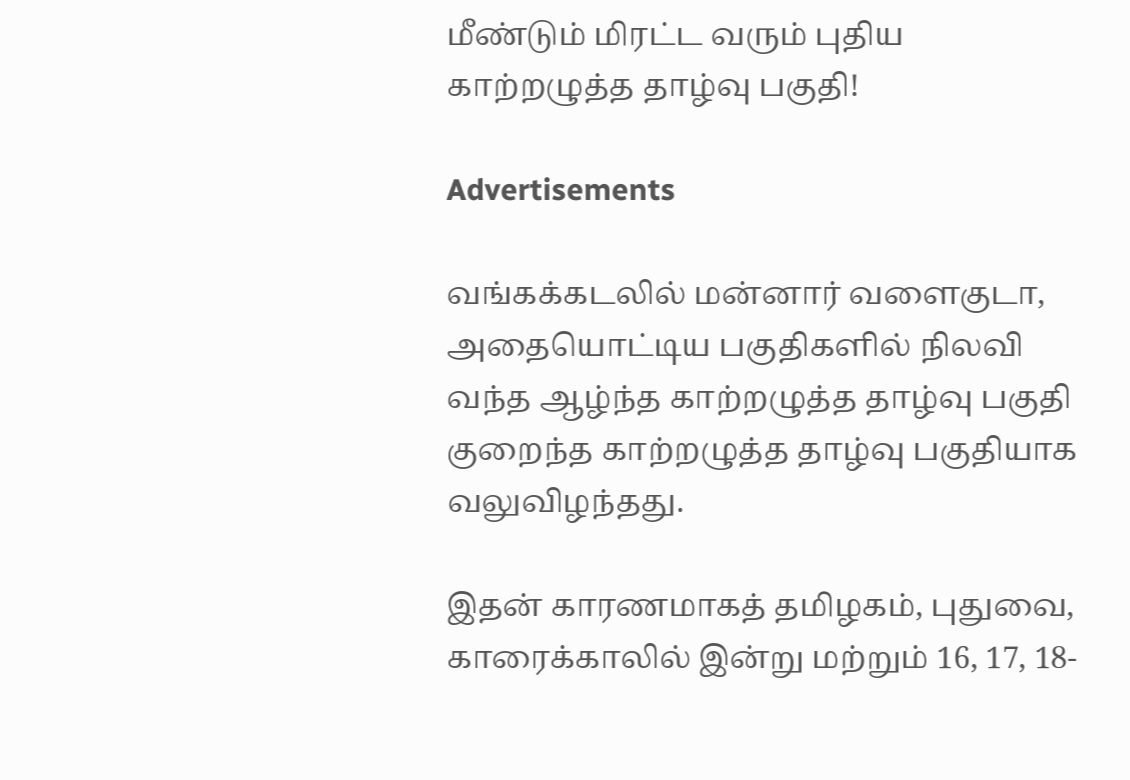மீண்டும் மிரட்ட வரும் புதிய காற்றழுத்த தாழ்வு பகுதி!

Advertisements

வங்கக்கடலில் மன்னார் வளைகுடா, அதையொட்டிய பகுதிகளில் நிலவி வந்த ஆழ்ந்த காற்றழுத்த தாழ்வு பகுதி குறைந்த காற்றழுத்த தாழ்வு பகுதியாக வலுவிழந்தது.

இதன் காரணமாகத் தமிழகம், புதுவை, காரைக்காலில் இன்று மற்றும் 16, 17, 18-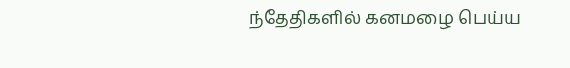ந்தேதிகளில் கனமழை பெய்ய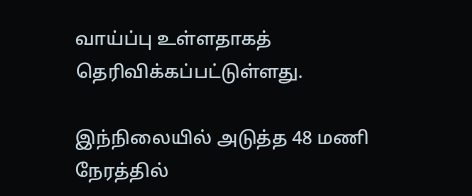வாய்ப்பு உள்ளதாகத் தெரிவிக்கப்பட்டுள்ளது.

இந்நிலையில் அடுத்த 48 மணி நேரத்தில்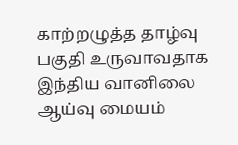காற்றழுத்த தாழ்வு பகுதி உருவாவதாக இந்திய வானிலை ஆய்வு மையம்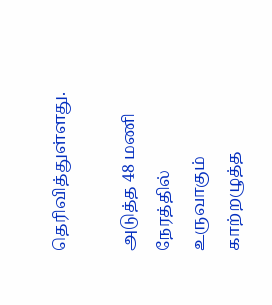தெரிவித்துள்ளது.

அடுத்த 48 மணி நேரத்தில் உருவாகும் காற்றழுத்த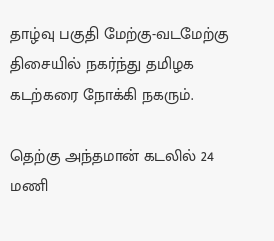தாழ்வு பகுதி மேற்கு-வடமேற்கு திசையில் நகர்ந்து தமிழக கடற்கரை நோக்கி நகரும்.

தெற்கு அந்தமான் கடலில் 24 மணி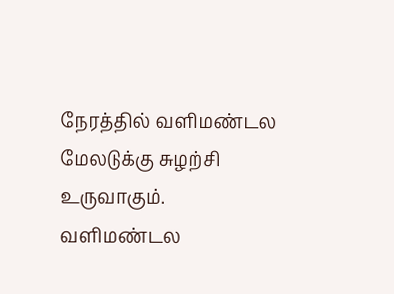நேரத்தில் வளிமண்டல மேலடுக்கு சுழற்சி உருவாகும். வளிமண்டல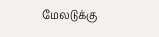மேலடுக்கு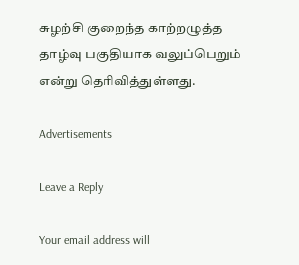சுழற்சி குறைந்த காற்றழுத்த தாழ்வு பகுதியாக வலுப்பெறும் என்று தெரிவித்துள்ளது.

Advertisements

Leave a Reply

Your email address will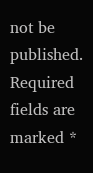not be published. Required fields are marked *